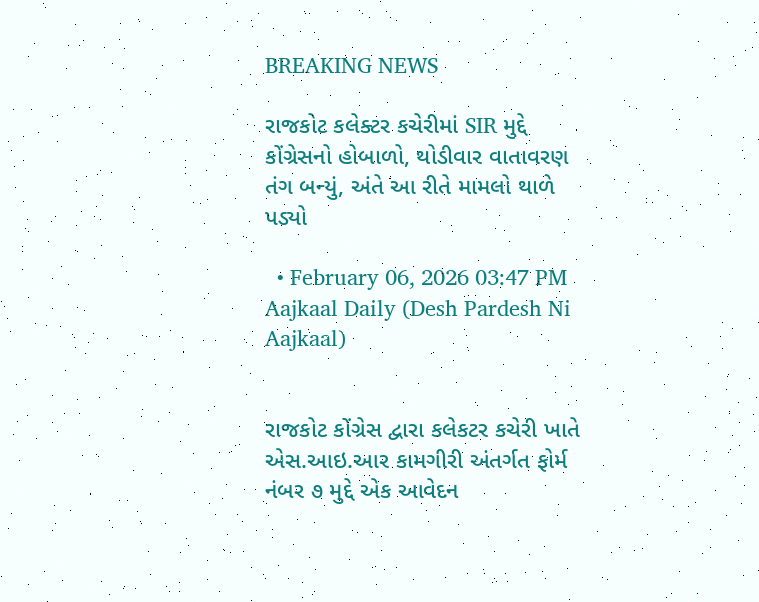BREAKING NEWS

રાજકોટ કલેક્ટર કચેરીમાં SIR મુદ્દે કોંગ્રેસનો હોબાળો, થોડીવાર વાતાવરણ તંગ બન્યું, અંતે આ રીતે મામલો થાળે પડ્યો

  • February 06, 2026 03:47 PM
Aajkaal Daily (Desh Pardesh Ni Aajkaal)


રાજકોટ કોંગ્રેસ દ્વારા કલેકટર કચેરી ખાતે એસ.આઇ.આર કામગીરી અંતર્ગત ફોર્મ નંબર ૭ મુદ્દે એક આવેદન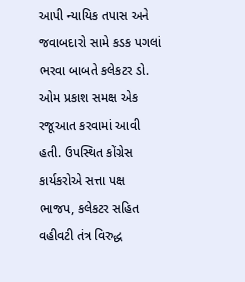આપી ન્યાયિક તપાસ અને જવાબદારો સામે કડક પગલાં ભરવા બાબતે કલેકટર ડો. ઓમ પ્રકાશ સમક્ષ એક રજૂઆત કરવામાં આવી હતી. ઉપસ્થિત કોંગ્રેસ કાર્યકરોએ સત્તા પક્ષ ભાજપ, કલેકટર સહિત વહીવટી તંત્ર વિરુદ્ધ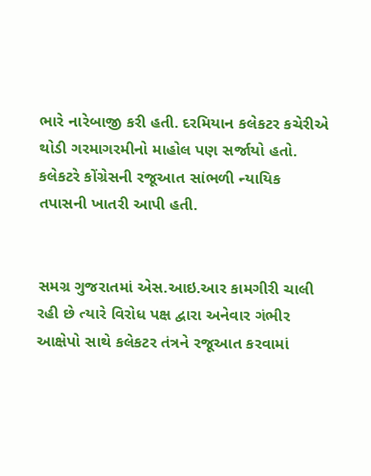ભારે નારેબાજી કરી હતી. દરમિયાન કલેકટર કચેરીએ થોડી ગરમાગરમીનો માહોલ પણ સર્જાયો હતો. કલેકટરે કોંગ્રેસની રજૂઆત સાંભળી ન્યાયિક તપાસની ખાતરી આપી હતી.


સમગ્ર ગુજરાતમાં એસ.આઇ.આર કામગીરી ચાલી રહી છે ત્યારે વિરોધ પક્ષ દ્વારા અનેવાર ગંભીર આક્ષેપો સાથે કલેકટર તંત્રને રજૂઆત કરવામાં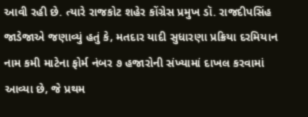આવી રહી છે. ત્યારે રાજકોટ શહેર કોંગ્રેસ પ્રમુખ ડૉ. રાજદીપસિંહ જાડેજાએ જણાવ્યું હતું કે, મતદાર યાદી સુધારણા પ્રક્રિયા દરમિયાન નામ કમી માટેના ફોર્મ નંબર ૭ હજારોની સંખ્યામાં દાખલ કરવામાં આવ્યા છે, જે પ્રથમ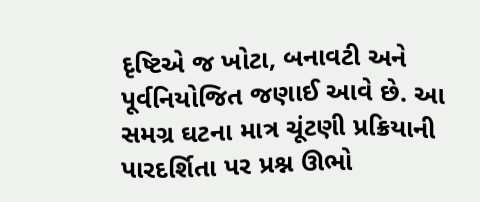દૃષ્ટિએ જ ખોટા, બનાવટી અને પૂર્વનિયોજિત જણાઈ આવે છે. આ સમગ્ર ઘટના માત્ર ચૂંટણી પ્રક્રિયાની પારદર્શિતા પર પ્રશ્ન ઊભો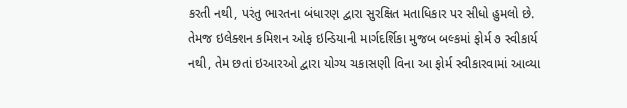કરતી નથી, પરંતુ ભારતના બંધારણ દ્વારા સુરક્ષિત મતાધિકાર પર સીધો હુમલો છે. તેમજ ઇલેક્શન કમિશન ઓફ ઇન્ડિયાની માર્ગદર્શિકા મુજબ બલ્કમાં ફોર્મ ૭ સ્વીકાર્ય નથી, તેમ છતાં ઇઆરઓ દ્વારા યોગ્ય ચકાસણી વિના આ ફોર્મ સ્વીકારવામાં આવ્યા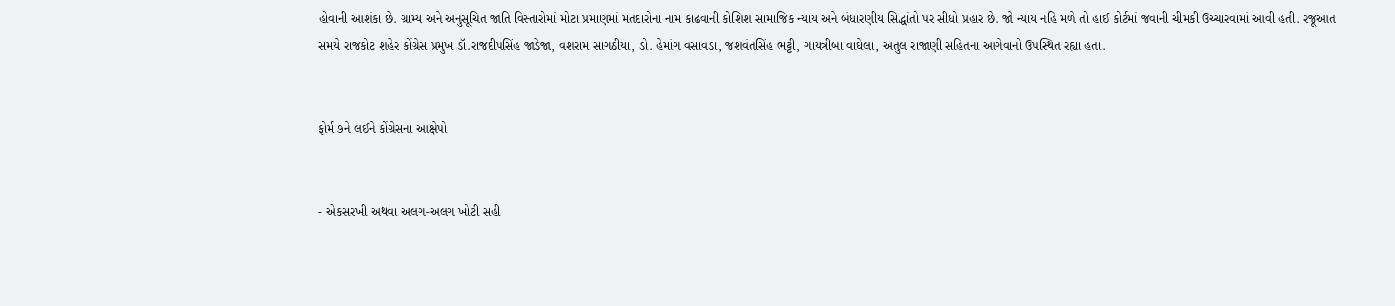હોવાની આશંકા છે. ગ્રામ્ય અને અનુસૂચિત જાતિ વિસ્તારોમાં મોટા પ્રમાણમાં મતદારોના નામ કાઢવાની કોશિશ સામાજિક ન્યાય અને બંધારણીય સિદ્ધાંતો પર સીધો પ્રહાર છે. જો ન્યાય નહિ મળે તો હાઈ કોર્ટમાં જવાની ચીમકી ઉચ્ચારવામાં આવી હતી. રજૂઆત સમયે રાજકોટ શહેર કોંગ્રેસ પ્રમુખ ડૉ.રાજદીપસિંહ જાડેજા, વશરામ સાગઠીયા, ડો. હેમાંગ વસાવડા, જશવંતસિંહ ભટ્ટી, ગાયત્રીબા વાઘેલા, અતુલ રાજાણી સહિતના આગેવાનો ઉપસ્થિત રહ્યા હતા.


ફોર્મ ૭ને લઈને કોંગ્રેસના આક્ષેપો


- એકસરખી અથવા અલગ-અલગ ખોટી સહી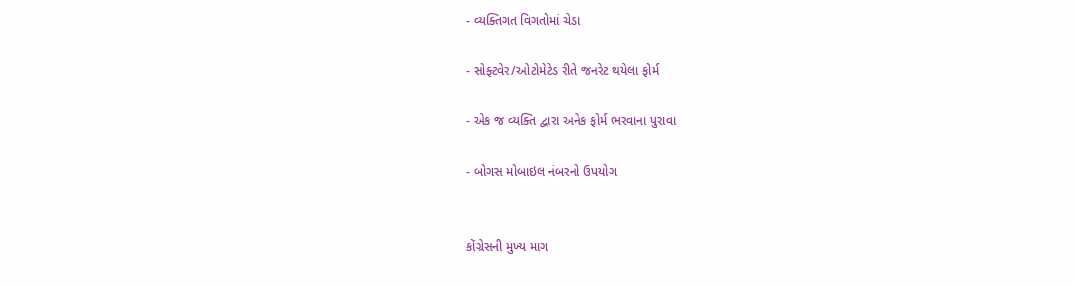- વ્યક્તિગત વિગતોમાં ચેડા

- સોફ્ટવેર/ઓટોમેટેડ રીતે જનરેટ થયેલા ફોર્મ

- એક જ વ્યક્તિ દ્વારા અનેક ફોર્મ ભરવાના પુરાવા

- બોગસ મોબાઇલ નંબરનો ઉપયોગ


કોંગ્રેસની મુખ્ય માગ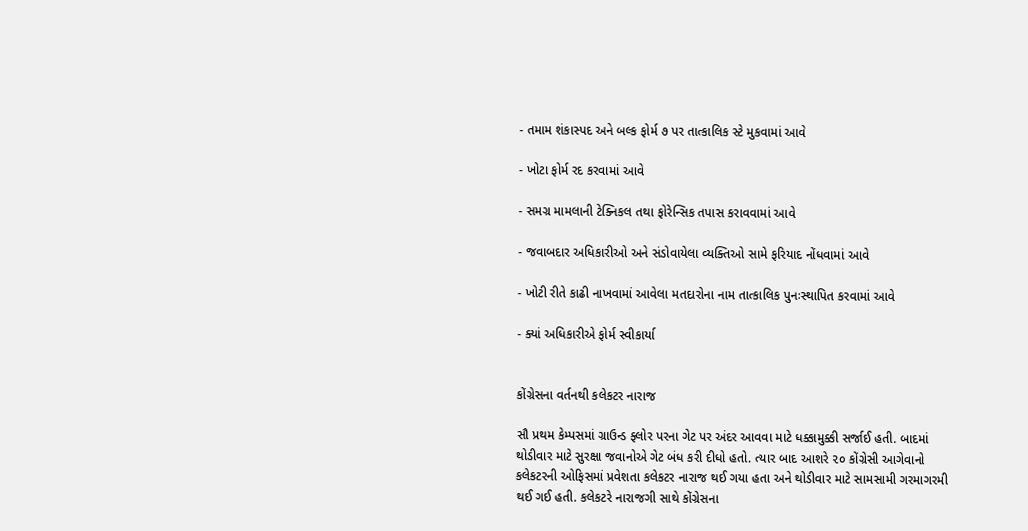- તમામ શંકાસ્પદ અને બલ્ક ફોર્મ ૭ પર તાત્કાલિક સ્ટે મુકવામાં આવે

- ખોટા ફોર્મ રદ કરવામાં આવે

- સમગ્ર મામલાની ટેક્નિકલ તથા ફોરેન્સિક તપાસ કરાવવામાં આવે

- જવાબદાર અધિકારીઓ અને સંડોવાયેલા વ્યક્તિઓ સામે ફરિયાદ નોંધવામાં આવે

- ખોટી રીતે કાઢી નાખવામાં આવેલા મતદારોના નામ તાત્કાલિક પુનઃસ્થાપિત કરવામાં આવે

- ક્યાં અધિકારીએ ફોર્મ સ્વીકાર્યા


કોંગ્રેસના વર્તનથી કલેકટર નારાજ

સૌ પ્રથમ કેમ્પસમાં ગ્રાઉન્ડ ફ્લોર પરના ગેટ પર અંદર આવવા માટે ધક્કામુક્કી સર્જાઈ હતી. બાદમાં થોડીવાર માટે સુરક્ષા જવાનોએ ગેટ બંધ કરી દીધો હતો. ત્યાર બાદ આશરે ૨૦ કોંગ્રેસી આગેવાનો કલેકટરની ઓફિસમાં પ્રવેશતા કલેકટર નારાજ થઈ ગયા હતા અને થોડીવાર માટે સામસામી ગરમાગરમી થઈ ગઈ હતી. કલેકટરે નારાજગી સાથે કોંગ્રેસના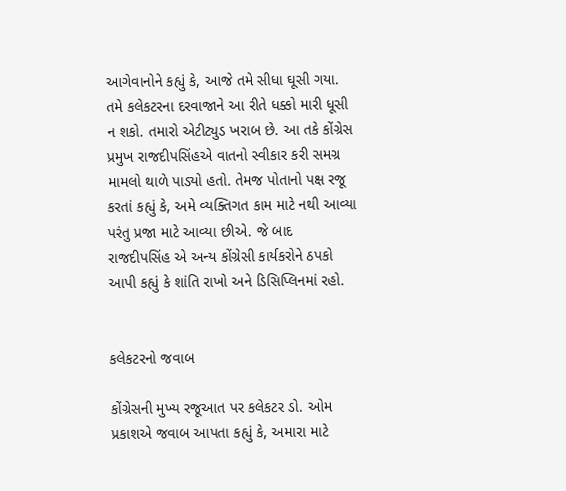આગેવાનોને કહ્યું કે, આજે તમે સીધા ઘૂસી ગયા. તમે કલેકટરના દરવાજાને આ રીતે ધક્કો મારી ધૂસી ન શકો. તમારો એટીટ્યુડ ખરાબ છે. આ તકે કોંગ્રેસ પ્રમુખ રાજદીપસિંહએ વાતનો સ્વીકાર કરી સમગ્ર મામલો થાળે પાડ્યો હતો. તેમજ પોતાનો પક્ષ રજૂ કરતાં કહ્યું કે, અમે વ્યક્તિગત કામ માટે નથી આવ્યા પરંતુ પ્રજા માટે આવ્યા છીએ. જે બાદ રાજદીપસિંહ એ અન્ય કોંગ્રેસી કાર્યકરોને ઠપકો આપી કહ્યું કે શાંતિ રાખો અને ડિસિપ્લિનમાં રહો.


કલેકટરનો જવાબ

કોંગ્રેસની મુખ્ય રજૂઆત પર કલેકટર ડો. ઓમ પ્રકાશએ જવાબ આપતા કહ્યું કે, અમારા માટે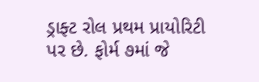ડ્રાફ્ટ રોલ પ્રથમ પ્રાયોરિટી પર છે. ફોર્મ ૭માં જે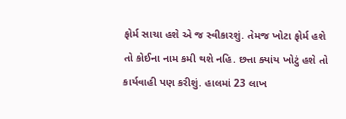ફોર્મ સાચા હશે એ જ સ્વીકારશું. તેમજ ખોટા ફોર્મ હશે તો કોઈના નામ કમી થશે નહિ. છત્તા ક્યાંય ખોટું હશે તો કાર્યવાહી પણ કરીશું. હાલમાં 23 લાખ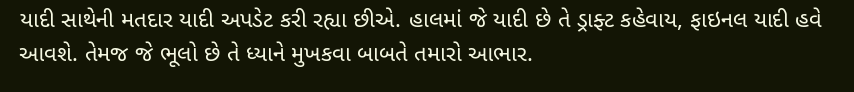યાદી સાથેની મતદાર યાદી અપડેટ કરી રહ્યા છીએ. હાલમાં જે યાદી છે તે ડ્રાફ્ટ કહેવાય, ફાઇનલ યાદી હવે આવશે. તેમજ જે ભૂલો છે તે ધ્યાને મુખકવા બાબતે તમારો આભાર.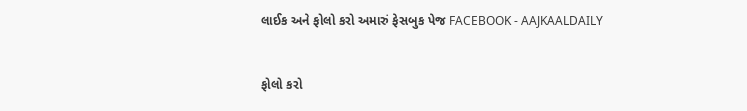લાઈક અને ફોલો કરો અમારું ફેસબુક પેજ FACEBOOK - AAJKAALDAILY


ફોલો કરો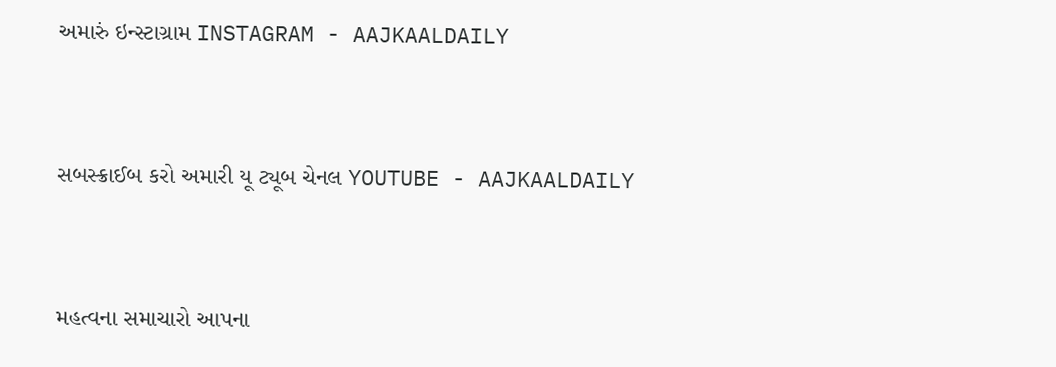અમારું ઇન્સ્ટાગ્રામ INSTAGRAM - AAJKAALDAILY


સબસ્ક્રાઈબ કરો અમારી યૂ ટ્યૂબ ચેનલ YOUTUBE - AAJKAALDAILY


મહત્વના સમાચારો આપના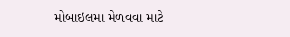મોબાઇલમા મેળવવા માટે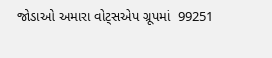જોડાઓ અમારા વોટ્સએપ ગ્રૂપમાં  99251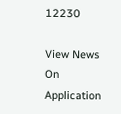12230

View News On Application